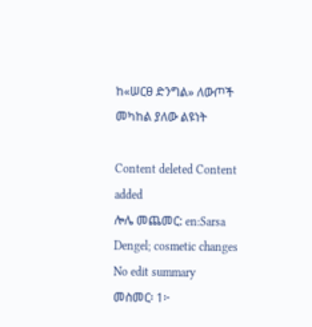ከ«ሠርፀ ድንግል» ለውጦች መካከል ያለው ልዩነት

Content deleted Content added
ሎሌ መጨመር: en:Sarsa Dengel; cosmetic changes
No edit summary
መስመር፡ 1፦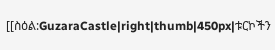[[ስዕል:GuzaraCastle|right|thumb|450px|ቱርኮችን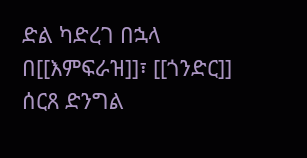ድል ካድረገ በኋላ በ[[እምፍራዝ]]፣ [[ጎንድር]] ሰርጸ ድንግል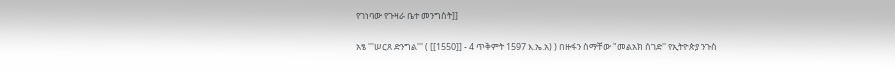የገነባው የጉዛራ ቤተ መንግስት]]

አፄ '''ሠርጸ ድንግል''' ( [[1550]] - 4 ጥቅምት 1597 እ.ኤ.አ) ) በዙፋን ስማቸው "መልአክ ሰገድ'' የኢትዮጵያ ንጉስ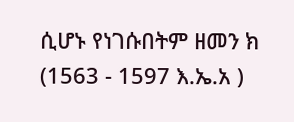ሲሆኑ የነገሱበትም ዘመን ክ (1563 - 1597 እ.ኤ.አ )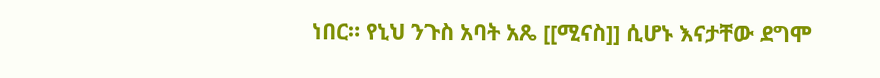ነበር። የኒህ ንጉስ አባት አጼ [[ሚናስ]] ሲሆኑ እናታቸው ደግሞ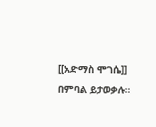[[አድማስ ሞገሴ]] በምባል ይታወቃሉ።